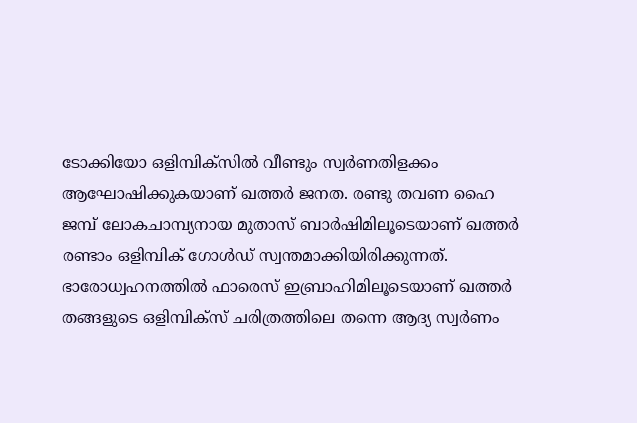ടോക്കിയോ ഒളിമ്പിക്സിൽ വീണ്ടും സ്വർണതിളക്കം ആഘോഷിക്കുകയാണ് ഖത്തർ ജനത. രണ്ടു തവണ ഹൈ ജമ്പ് ലോകചാമ്പ്യനായ മുതാസ് ബാർഷിമിലൂടെയാണ് ഖത്തർ രണ്ടാം ഒളിമ്പിക് ഗോൾഡ് സ്വന്തമാക്കിയിരിക്കുന്നത്. ഭാരോധ്വഹനത്തിൽ ഫാരെസ് ഇബ്രാഹിമിലൂടെയാണ് ഖത്തർ തങ്ങളുടെ ഒളിമ്പിക്സ് ചരിത്രത്തിലെ തന്നെ ആദ്യ സ്വർണം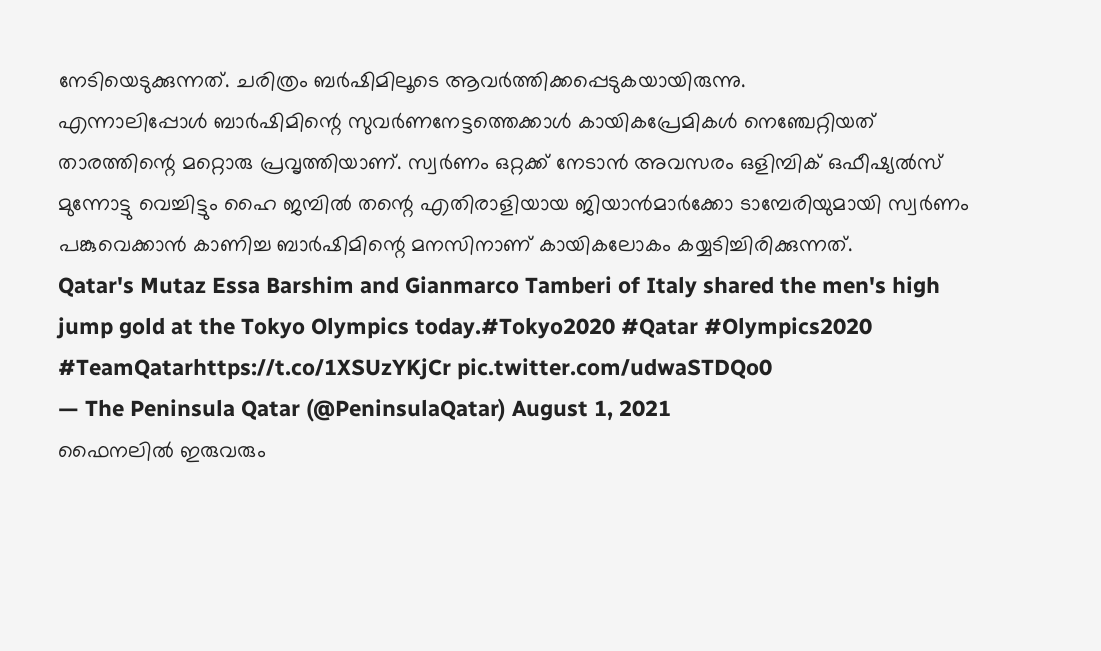നേടിയെടുക്കുന്നത്. ചരിത്രം ബർഷിമിലൂടെ ആവർത്തിക്കപ്പെടുകയായിരുന്നു.
എന്നാലിപ്പോൾ ബാർഷിമിന്റെ സുവർണനേട്ടത്തെക്കാൾ കായികപ്രേമികൾ നെഞ്ചേറ്റിയത് താരത്തിന്റെ മറ്റൊരു പ്രവൃത്തിയാണ്. സ്വർണം ഒറ്റക്ക് നേടാൻ അവസരം ഒളിമ്പിക് ഒഫീഷ്യൽസ് മുന്നോട്ടു വെച്ചിട്ടും ഹൈ ജമ്പിൽ തന്റെ എതിരാളിയായ ജിയാൻമാർക്കോ ടാമ്പേരിയുമായി സ്വർണം പങ്കുവെക്കാൻ കാണിച്ച ബാർഷിമിന്റെ മനസിനാണ് കായികലോകം കയ്യടിച്ചിരിക്കുന്നത്.
Qatar's Mutaz Essa Barshim and Gianmarco Tamberi of Italy shared the men's high jump gold at the Tokyo Olympics today.#Tokyo2020 #Qatar #Olympics2020 #TeamQatarhttps://t.co/1XSUzYKjCr pic.twitter.com/udwaSTDQo0
— The Peninsula Qatar (@PeninsulaQatar) August 1, 2021
ഫൈനലിൽ ഇരുവരും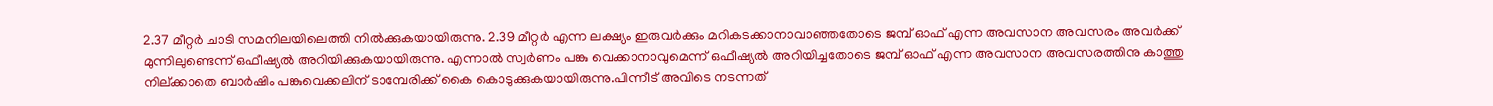2.37 മീറ്റർ ചാടി സമനിലയിലെത്തി നിൽക്കുകയായിരുന്നു. 2.39 മീറ്റർ എന്ന ലക്ഷ്യം ഇരുവർക്കും മറികടക്കാനാവാഞ്ഞതോടെ ജമ്പ് ഓഫ് എന്ന അവസാന അവസരം അവർക്ക് മുന്നിലുണ്ടെന്ന് ഒഫീഷ്യൽ അറിയിക്കുകയായിരുന്നു. എന്നാൽ സ്വർണം പങ്കു വെക്കാനാവുമെന്ന് ഒഫീഷ്യൽ അറിയിച്ചതോടെ ജമ്പ് ഓഫ് എന്ന അവസാന അവസരത്തിനു കാത്തു നില്ക്കാതെ ബാർഷിം പങ്കുവെക്കലിന് ടാമ്പേരിക്ക് കൈ കൊടുക്കുകയായിരുന്നു.പിന്നീട് അവിടെ നടന്നത്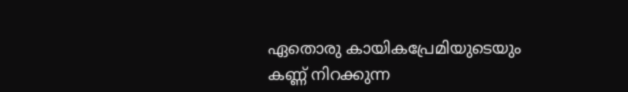ഏതൊരു കായികപ്രേമിയുടെയും കണ്ണ് നിറക്കുന്ന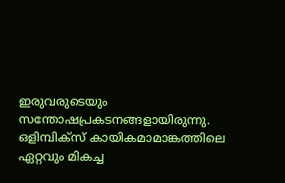ഇരുവരുടെയും സന്തോഷപ്രകടനങ്ങളായിരുന്നു. ഒളിമ്പിക്സ് കായികമാമാങ്കത്തിലെ ഏറ്റവും മികച്ച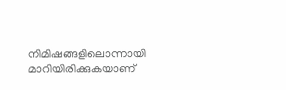നിമിഷങ്ങളിലൊന്നായി മാറിയിരിക്കുകയാണ്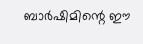ബാർഷിമിന്റെ ഈ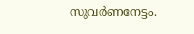സുവർണനേട്ടം.